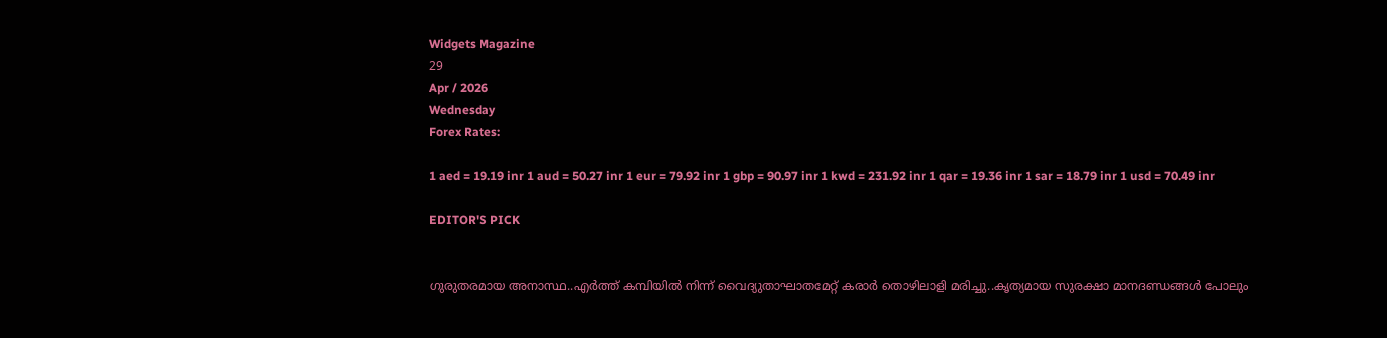Widgets Magazine
29
Apr / 2026
Wednesday
Forex Rates:

1 aed = 19.19 inr 1 aud = 50.27 inr 1 eur = 79.92 inr 1 gbp = 90.97 inr 1 kwd = 231.92 inr 1 qar = 19.36 inr 1 sar = 18.79 inr 1 usd = 70.49 inr

EDITOR'S PICK


ഗുരുതരമായ അനാസ്ഥ..എര്‍ത്ത് കമ്പിയില്‍ നിന്ന് വൈദ്യുതാഘാതമേറ്റ് കരാര്‍ തൊഴിലാളി മരിച്ചു..കൃത്യമായ സുരക്ഷാ മാനദണ്ഡങ്ങള്‍ പോലും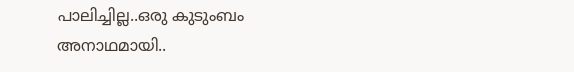പാലിച്ചില്ല..ഒരു കുടുംബം അനാഥമായി..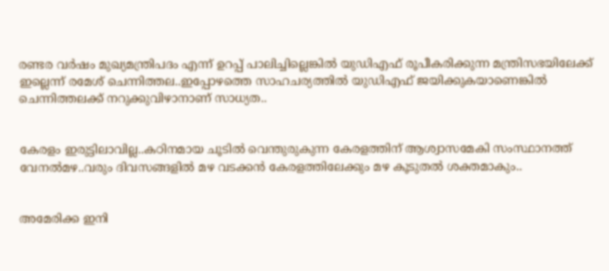രണ്ടര വർഷം മുഖ്യമന്ത്രിപദം എന്ന് ഉറപ്പ് പാലിച്ചില്ലെങ്കിൽ യുഡിഎഫ് രൂപീകരിക്കുന്ന മന്ത്രിസഭയിലേക്ക് ഇല്ലെന്ന് രമേശ് ചെന്നിത്തല..ഇപ്പോഴത്തെ സാഹചര്യത്തിൽ യുഡിഎഫ് ജയിക്കുകയാണെങ്കിൽ ചെന്നിത്തലക്ക് നറുക്കുവിഴാനാണ് സാധ്യത..


കേരളം ഇരുട്ടിലാവില്ല..കഠിനമായ ചൂടില്‍ വെന്തുരുകുന്ന കേരളത്തിന് ആശ്വാസമേകി സംസ്ഥാനത്ത് വേനല്‍മഴ..വരും ദിവസങ്ങളില്‍ മഴ വടക്കന്‍ കേരളത്തിലേക്കും മഴ കൂടുതല്‍ ശക്തമാകും..


അമേരിക്ക ഇനി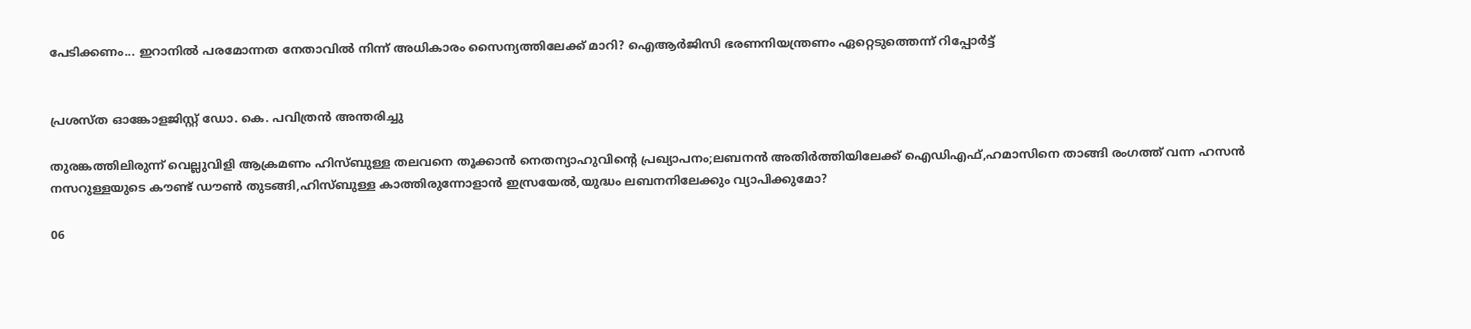പേടിക്കണം... ഇറാനിൽ പരമോന്നത നേതാവിൽ നിന്ന് അധികാരം സൈന്യത്തിലേക്ക് മാറി? ഐആർജിസി ഭരണനിയന്ത്രണം ഏറ്റെടുത്തെന്ന് റിപ്പോർട്ട്


പ്രശസ്ത ഓങ്കോളജിസ്റ്റ് ഡോ. കെ. പവിത്രൻ അന്തരിച്ചു

തുരങ്കത്തിലിരുന്ന് വെല്ലുവിളി ആക്രമണം ഹിസ്ബുള്ള തലവനെ തൂക്കാന്‍ നെതന്യാഹുവിന്റെ പ്രഖ്യാപനം;ലബനന്‍ അതിര്‍ത്തിയിലേക്ക് ഐഡിഎഫ്,ഹമാസിനെ താങ്ങി രംഗത്ത് വന്ന ഹസന്‍ നസറുള്ളയുടെ കൗണ്ട് ഡൗണ്‍ തുടങ്ങി,ഹിസ്ബുള്ള കാത്തിരുന്നോളാന്‍ ഇസ്രയേല്‍,യുദ്ധം ലബനനിലേക്കും വ്യാപിക്കുമോ?

06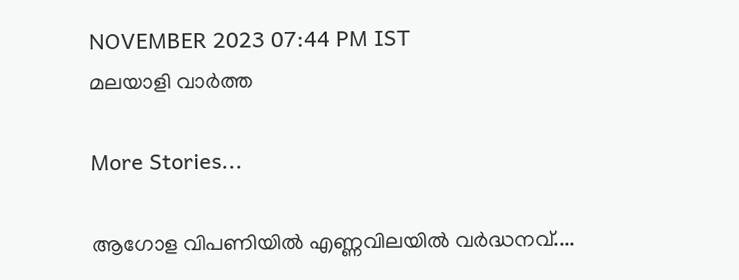NOVEMBER 2023 07:44 PM IST
മലയാളി വാര്‍ത്ത

More Stories...

ആഗോള വിപണിയില്‍ എണ്ണവിലയിൽ വർദ്ധനവ്....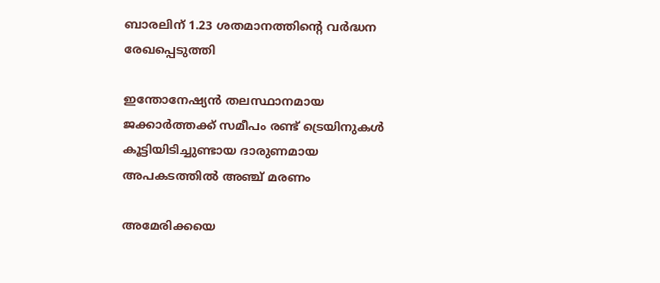ബാരലിന് 1.23 ശതമാനത്തിന്റെ വര്‍ദ്ധന രേഖപ്പെടുത്തി

ഇന്തോനേഷ്യൻ തലസ്ഥാനമായ ജക്കാർത്തക്ക് സമീപം രണ്ട് ട്രെയിനുകൾ കൂട്ടിയിടിച്ചുണ്ടായ ദാരുണമായ അപകടത്തിൽ അഞ്ച് മരണം

അമേരിക്കയെ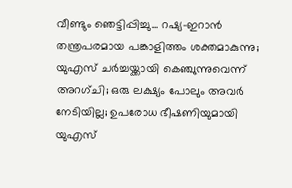വീണ്ടും ഞെട്ടിപ്പിച്ചു... റഷ്യ-ഇറാൻ തന്ത്രപരമായ പങ്കാളിത്തം ശക്തമാകുന്നു; യുഎസ് ചർച്ചയ്ക്കായി കെഞ്ചുന്നുവെന്ന് അറഗ്ചി; ഒരു ലക്ഷ്യം പോലും അവർ നേടിയില്ല; ഉപരോധ ഭീഷണിയുമായി യുഎസ്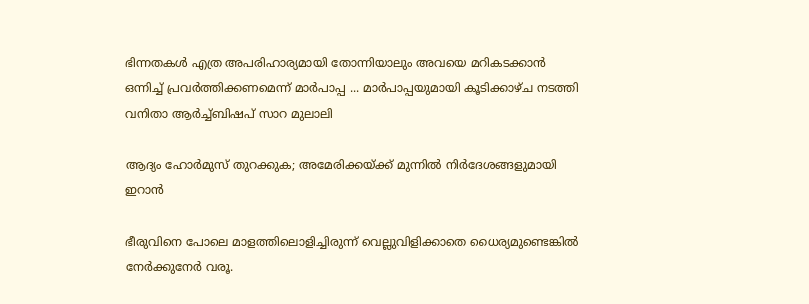ഭിന്നതകൾ എത്ര അപരിഹാര്യമായി തോന്നിയാലും അവയെ മറികടക്കാൻ ഒന്നിച്ച്‌ പ്രവർത്തിക്കണമെന്ന് മാർപാപ്പ ... മാർപാപ്പയുമായി കൂടിക്കാഴ്‌ച നടത്തി വനിതാ ആർച്ച്‌ബിഷപ് സാറ മുലാലി

ആദ്യം ഹോര്‍മുസ് തുറക്കുക; അമേരിക്കയ്ക്ക് മുന്നില്‍ നിര്‍ദേശങ്ങളുമായി ഇറാന്‍

ഭീരുവിനെ പോലെ മാളത്തിലൊളിച്ചിരുന്ന് വെല്ലുവിളിക്കാതെ ധൈര്യമുണ്ടെങ്കില്‍ നേര്‍ക്കുനേര്‍ വരൂ.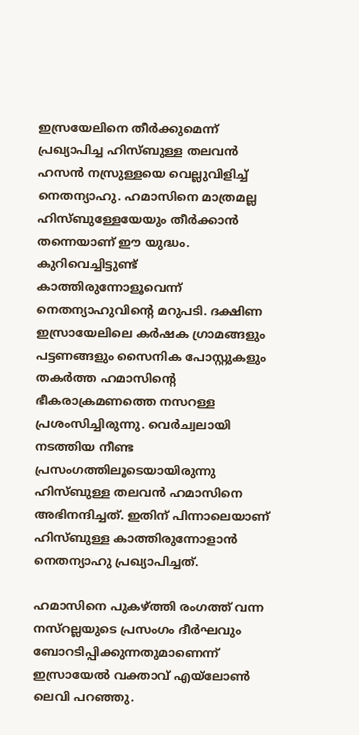ഇസ്രയേലിനെ തീര്‍ക്കുമെന്ന് പ്രഖ്യാപിച്ച ഹിസ്ബുള്ള തലവന്‍ ഹസന്‍ നസ്രുള്ളയെ വെല്ലുവിളിച്ച് നെതന്യാഹു. ഹമാസിനെ മാത്രമല്ല ഹിസ്ബുള്ളേയേയും തീര്‍ക്കാന്‍ തന്നെയാണ് ഈ യുദ്ധം. കുറിവെച്ചിട്ടുണ്ട് കാത്തിരുന്നോളൂവെന്ന് നെതന്യാഹുവിന്റെ മറുപടി. ദക്ഷിണ ഇസ്രായേലിലെ കര്‍ഷക ഗ്രാമങ്ങളും പട്ടണങ്ങളും സൈനിക പോസ്റ്റുകളും തകര്‍ത്ത ഹമാസിന്റെ ഭീകരാക്രമണത്തെ നസറള്ള പ്രശംസിച്ചിരുന്നു. വെര്‍ച്വലായി നടത്തിയ നീണ്ട പ്രസംഗത്തിലൂടെയായിരുന്നു ഹിസ്ബുള്ള തലവന്‍ ഹമാസിനെ അഭിനന്ദിച്ചത്. ഇതിന് പിന്നാലെയാണ് ഹിസ്ബുള്ള കാത്തിരുന്നോളാന്‍ നെതന്യാഹു പ്രഖ്യാപിച്ചത്.

ഹമാസിനെ പുകഴ്ത്തി രംഗത്ത് വന്ന നസ്‌റല്ലയുടെ പ്രസംഗം ദീര്‍ഘവും ബോറടിപ്പിക്കുന്നതുമാണെന്ന് ഇസ്രായേല്‍ വക്താവ് എയ്‌ലോണ്‍ ലെവി പറഞ്ഞു.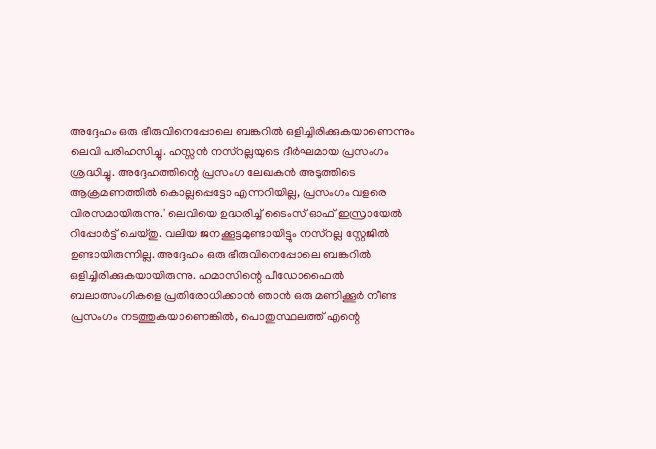അദ്ദേഹം ഒരു ഭീരുവിനെപ്പോലെ ബങ്കറില്‍ ഒളിച്ചിരിക്കുകയാണെന്നും ലെവി പരിഹസിച്ചു. ഹസ്സന്‍ നസ്‌റല്ലയുടെ ദീര്‍ഘമായ പ്രസംഗം ശ്രദ്ധിച്ചു. അദ്ദേഹത്തിന്റെ പ്രസംഗ ലേഖകന്‍ അടുത്തിടെ ആക്രമണത്തില്‍ കൊല്ലപ്പെട്ടോ എന്നറിയില്ല, പ്രസംഗം വളരെ വിരസമായിരുന്നു.' ലെവിയെ ഉദ്ധരിച്ച് ടൈംസ് ഓഫ് ഇസ്രായേല്‍ റിപ്പോര്‍ട്ട് ചെയ്തു. വലിയ ജനക്കൂട്ടമുണ്ടായിട്ടും നസ്‌റല്ല സ്റ്റേജില്‍ ഉണ്ടായിരുന്നില്ല. അദ്ദേഹം ഒരു ഭീരുവിനെപ്പോലെ ബങ്കറില്‍ ഒളിച്ചിരിക്കുകയായിരുന്നു. ഹമാസിന്റെ പീഡോഫൈല്‍ ബലാത്സംഗികളെ പ്രതിരോധിക്കാന്‍ ഞാന്‍ ഒരു മണിക്കൂര്‍ നീണ്ട പ്രസംഗം നടത്തുകയാണെങ്കില്‍, പൊതുസ്ഥലത്ത് എന്റെ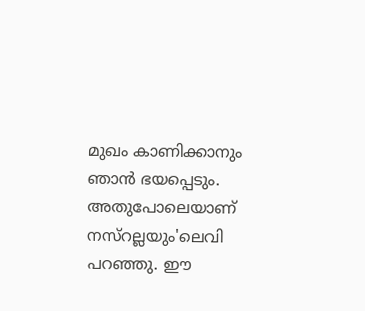മുഖം കാണിക്കാനും ഞാന്‍ ഭയപ്പെടും. അതുപോലെയാണ് നസ്‌റല്ലയും'ലെവി പറഞ്ഞു. ഈ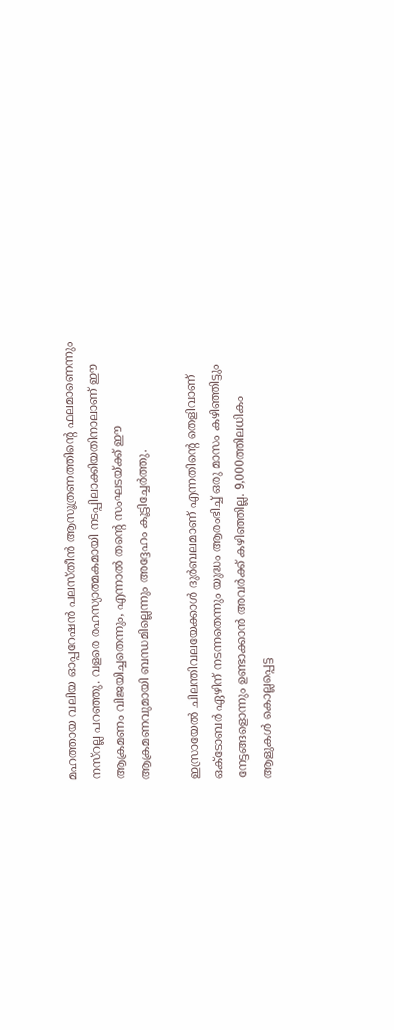മഹത്തായ വലിയ ഓപ്പറേഷന്‍ പലസ്തീന്‍ ആസൂത്രണത്തിന്റെ ഫലമാണെന്നും നസ്‌റല്ല പറഞ്ഞു. വളരെ രഹസ്യാത്മകമായി നടപ്പിലാക്കിയതിനാലാണ് ഈ ആക്രമണം വിജയിച്ചതെന്നും, എന്നാല്‍ തന്റെ സംഘടയ്ക്ക് ഈ ആക്രമണവുമായി ബന്ധമില്ലെന്നും അദ്ദേഹം കൂട്ടിച്ചേര്‍ത്തു.

ഇസ്രായേല്‍ ചിലന്തിവലയേക്കാള്‍ ദുര്‍ബലമാണ് എന്നതിന്റെ തെളിവാണ് ഒക്ടോബര്‍ ഏഴിന് നടന്നതെന്നും യുദ്ധം ആരംഭിച്ച് ഒരു മാസം കഴിഞ്ഞിട്ടും നേട്ടങ്ങളൊന്നും ഉണ്ടാക്കാന്‍ അവര്‍ക്ക് കഴിഞ്ഞില്ല. 9,000ത്തിലധികം ആളുകള്‍ കൊല്ലപ്പെട്ട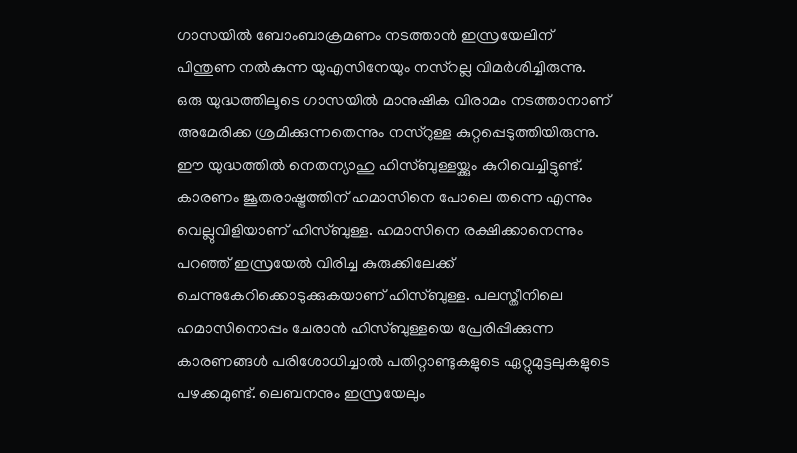ഗാസയില്‍ ബോംബാക്രമണം നടത്താന്‍ ഇസ്രയേലിന് പിന്തുണ നല്‍കുന്ന യുഎസിനേയും നസ്‌റല്ല വിമര്‍ശിച്ചിരുന്നു. ഒരു യുദ്ധത്തിലൂടെ ഗാസയില്‍ മാനുഷിക വിരാമം നടത്താനാണ് അമേരിക്ക ശ്രമിക്കുന്നതെന്നും നസ്‌റുള്ള കുറ്റപ്പെടുത്തിയിരുന്നു. ഈ യുദ്ധത്തില്‍ നെതന്യാഹു ഹിസ്ബുള്ളയ്ക്കും കുറിവെച്ചിട്ടുണ്ട്. കാരണം ജൂതരാഷ്ട്രത്തിന് ഹമാസിനെ പോലെ തന്നെ എന്നും വെല്ലുവിളിയാണ് ഹിസ്ബുള്ള. ഹമാസിനെ രക്ഷിക്കാനെന്നും പറഞ്ഞ് ഇസ്രയേല്‍ വിരിച്ച കുരുക്കിലേക്ക് ചെന്നുകേറിക്കൊടുക്കുകയാണ് ഹിസ്ബുള്ള. പലസ്തീനിലെ ഹമാസിനൊപ്പം ചേരാന്‍ ഹിസ്ബുള്ളയെ പ്രേരിപ്പിക്കുന്ന കാരണങ്ങള്‍ പരിശോധിച്ചാല്‍ പതിറ്റാണ്ടുകളുടെ ഏറ്റുമുട്ടലുകളുടെ പഴക്കമുണ്ട്. ലെബനനും ഇസ്രയേലും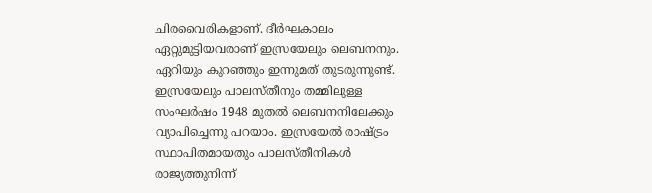ചിരവൈരികളാണ്. ദീര്‍ഘകാലം ഏറ്റുമുട്ടിയവരാണ് ഇസ്രയേലും ലെബനനും. ഏറിയും കുറഞ്ഞും ഇന്നുമത് തുടരുന്നുണ്ട്. ഇസ്രയേലും പാലസ്തീനും തമ്മിലുള്ള സംഘര്‍ഷം 1948 മുതല്‍ ലെബനനിലേക്കും വ്യാപിച്ചെന്നു പറയാം. ഇസ്രയേല്‍ രാഷ്ട്രം സ്ഥാപിതമായതും പാലസ്തീനികള്‍ രാജ്യത്തുനിന്ന്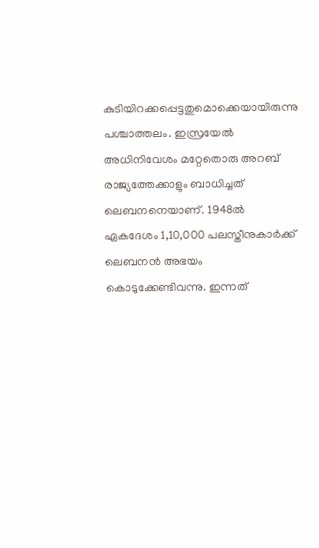കുടിയിറക്കപ്പെട്ടതുമൊക്കെയായിരുന്നു പശ്ചാത്തലം. ഇസ്രയേല്‍ അധിനിവേശം മറ്റേതൊരു അറബ് രാജ്യത്തേക്കാളും ബാധിച്ചത് ലെബനനെയാണ്. 1948ല്‍ ഏകദേശം 1,10,000 പലസ്തീനുകാര്‍ക്ക് ലെബനന്‍ അഭയം കൊടുക്കേണ്ടിവന്നു. ഇന്നത്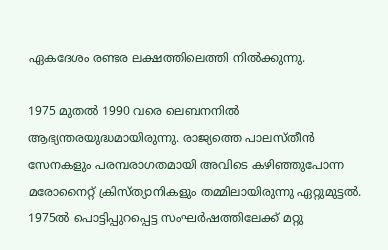ഏകദേശം രണ്ടര ലക്ഷത്തിലെത്തി നില്‍ക്കുന്നു.

1975 മുതല്‍ 1990 വരെ ലെബനനില്‍ ആഭ്യന്തരയുദ്ധമായിരുന്നു. രാജ്യത്തെ പാലസ്തീന്‍ സേനകളും പരമ്പരാഗതമായി അവിടെ കഴിഞ്ഞുപോന്ന മരോനൈറ്റ് ക്രിസ്ത്യാനികളും തമ്മിലായിരുന്നു ഏറ്റുമുട്ടല്‍. 1975ല്‍ പൊട്ടിപ്പുറപ്പെട്ട സംഘര്‍ഷത്തിലേക്ക് മറ്റു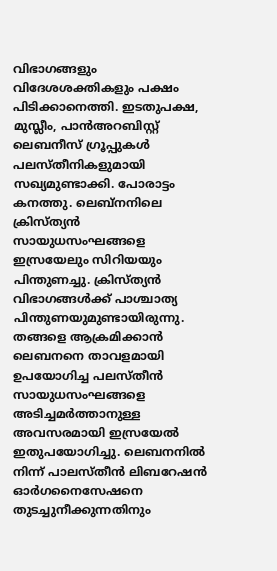വിഭാഗങ്ങളും വിദേശശക്തികളും പക്ഷം പിടിക്കാനെത്തി. ഇടതുപക്ഷ, മുസ്ലീം, പാന്‍അറബിസ്റ്റ് ലെബനീസ് ഗ്രൂപ്പുകള്‍ പലസ്തീനികളുമായി സഖ്യമുണ്ടാക്കി. പോരാട്ടം കനത്തു. ലെബ്‌നനിലെ ക്രിസ്ത്യന്‍ സായുധസംഘങ്ങളെ ഇസ്രയേലും സിറിയയും പിന്തുണച്ചു. ക്രിസ്ത്യന്‍ വിഭാഗങ്ങള്‍ക്ക് പാശ്ചാത്യ പിന്തുണയുമുണ്ടായിരുന്നു. തങ്ങളെ ആക്രമിക്കാന്‍ ലെബനനെ താവളമായി ഉപയോഗിച്ച പലസ്തീന്‍ സായുധസംഘങ്ങളെ അടിച്ചമര്‍ത്താനുള്ള അവസരമായി ഇസ്രയേല്‍ ഇതുപയോഗിച്ചു. ലെബനനില്‍ നിന്ന് പാലസ്തീന്‍ ലിബറേഷന്‍ ഓര്‍ഗനൈസേഷനെ തുടച്ചുനീക്കുന്നതിനും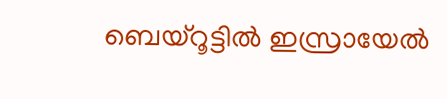ബെയ്‌റൂട്ടില്‍ ഇസ്രായേല്‍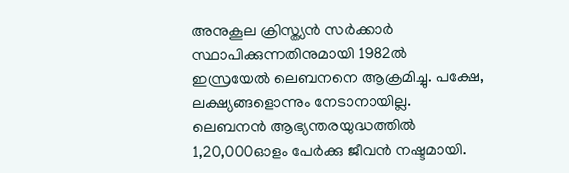അനുകൂല ക്രിസ്ത്യന്‍ സര്‍ക്കാര്‍ സ്ഥാപിക്കുന്നതിനുമായി 1982ല്‍ ഇസ്രയേല്‍ ലെബനനെ ആക്രമിച്ചു. പക്ഷേ, ലക്ഷ്യങ്ങളൊന്നും നേടാനായില്ല. ലെബനന്‍ ആഭ്യന്തരയുദ്ധത്തില്‍ 1,20,000ഓളം പേര്‍ക്കു ജീവന്‍ നഷ്ടമായി.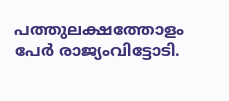പത്തുലക്ഷത്തോളം പേര്‍ രാജ്യംവിട്ടോടി.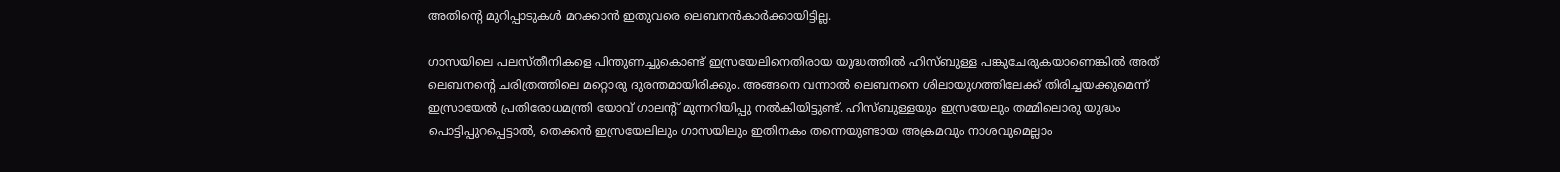അതിന്റെ മുറിപ്പാടുകള്‍ മറക്കാന്‍ ഇതുവരെ ലെബനന്‍കാര്‍ക്കായിട്ടില്ല.

ഗാസയിലെ പലസ്തീനികളെ പിന്തുണച്ചുകൊണ്ട് ഇസ്രയേലിനെതിരായ യുദ്ധത്തില്‍ ഹിസ്ബുള്ള പങ്കുചേരുകയാണെങ്കില്‍ അത് ലെബനന്റെ ചരിത്രത്തിലെ മറ്റൊരു ദുരന്തമായിരിക്കും. അങ്ങനെ വന്നാല്‍ ലെബനനെ ശിലായുഗത്തിലേക്ക് തിരിച്ചയക്കുമെന്ന് ഇസ്രായേല്‍ പ്രതിരോധമന്ത്രി യോവ് ഗാലന്റ് മുന്നറിയിപ്പു നല്‍കിയിട്ടുണ്ട്. ഹിസ്ബുള്ളയും ഇസ്രയേലും തമ്മിലൊരു യുദ്ധം പൊട്ടിപ്പുറപ്പെട്ടാല്‍, തെക്കന്‍ ഇസ്രയേലിലും ഗാസയിലും ഇതിനകം തന്നെയുണ്ടായ അക്രമവും നാശവുമെല്ലാം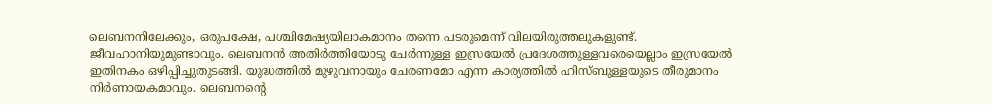ലെബനനിലേക്കും, ഒരുപക്ഷേ, പശ്ചിമേഷ്യയിലാകമാനം തന്നെ പടരുമെന്ന് വിലയിരുത്തലുകളുണ്ട്. ജീവഹാനിയുമുണ്ടാവും. ലെബനന്‍ അതിര്‍ത്തിയോടു ചേര്‍ന്നുള്ള ഇസ്രയേല്‍ പ്രദേശത്തുള്ളവരെയെല്ലാം ഇസ്രയേല്‍ ഇതിനകം ഒഴിപ്പിച്ചുതുടങ്ങി. യുദ്ധത്തില്‍ മുഴുവനായും ചേരണമോ എന്ന കാര്യത്തില്‍ ഹിസ്ബുള്ളയുടെ തീരുമാനം നിര്‍ണായകമാവും. ലെബനന്റെ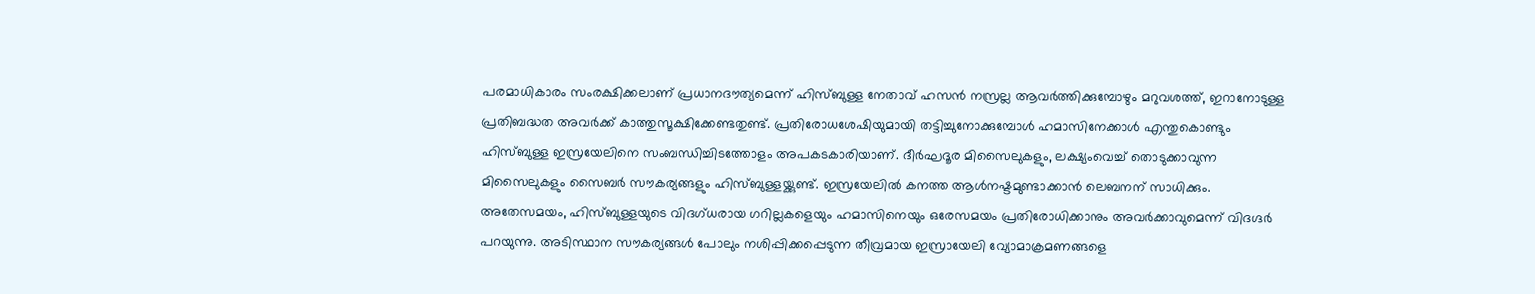പരമാധികാരം സംരക്ഷിക്കലാണ് പ്രധാനദൗത്യമെന്ന് ഹിസ്ബുള്ള നേതാവ് ഹസന്‍ നസ്രല്ല ആവര്‍ത്തിക്കുമ്പോഴും മറുവശത്ത്, ഇറാനോടുള്ള പ്രതിബദ്ധത അവര്‍ക്ക് കാത്തുസൂക്ഷിക്കേണ്ടതുണ്ട്. പ്രതിരോധശേഷിയുമായി തട്ടിച്ചുനോക്കുമ്പോള്‍ ഹമാസിനേക്കാള്‍ എന്തുകൊണ്ടും ഹിസ്ബുള്ള ഇസ്രയേലിനെ സംബന്ധിച്ചിടത്തോളം അപകടകാരിയാണ്. ദീര്‍ഘദൂര മിസൈലുകളും, ലക്ഷ്യംവെച്ച് തൊടുക്കാവുന്ന മിസൈലുകളും സൈബര്‍ സൗകര്യങ്ങളും ഹിസ്ബുള്ളയ്ക്കുണ്ട്. ഇസ്രയേലില്‍ കനത്ത ആള്‍നഷ്ടമുണ്ടാക്കാന്‍ ലെബനന് സാധിക്കും. അതേസമയം, ഹിസ്ബുള്ളയുടെ വിദഗ്ധരായ ഗറില്ലകളെയും ഹമാസിനെയും ഒരേസമയം പ്രതിരോധിക്കാനും അവര്‍ക്കാവുമെന്ന് വിദഗ്ദര്‍ പറയുന്നു. അടിസ്ഥാന സൗകര്യങ്ങള്‍ പോലും നശിപ്പിക്കപ്പെടുന്ന തീവ്രമായ ഇസ്രായേലി വ്യോമാക്രമണങ്ങളെ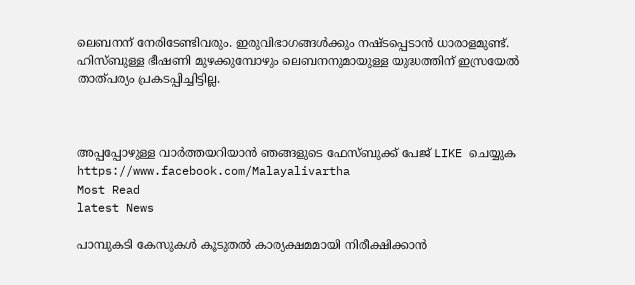ലെബനന് നേരിടേണ്ടിവരും. ഇരുവിഭാഗങ്ങള്‍ക്കും നഷ്ടപ്പെടാന്‍ ധാരാളമുണ്ട്. ഹിസ്ബുള്ള ഭീഷണി മുഴക്കുമ്പോഴും ലെബനനുമായുള്ള യുദ്ധത്തിന് ഇസ്രയേല്‍ താത്പര്യം പ്രകടപ്പിച്ചിട്ടില്ല.



അപ്പപ്പോഴുള്ള വാര്‍ത്തയറിയാന്‍ ഞങ്ങളുടെ ഫേസ്‌ബുക്ക്‌ പേജ് LIKE ചെയ്യുക
https://www.facebook.com/Malayalivartha
Most Read
latest News

പാമ്പുകടി കേസുകള്‍ കൂടുതല്‍ കാര്യക്ഷമമായി നിരീക്ഷിക്കാന്‍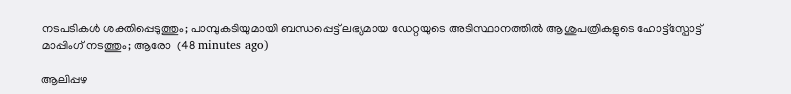നടപടികള്‍ ശക്തിപ്പെടുത്തും; പാമ്പുകടിയുമായി ബന്ധപ്പെട്ട് ലഭ്യമായ ഡേറ്റയുടെ അടിസ്ഥാനത്തില്‍ ആശുപത്രികളുടെ ഹോട്ട്സ്പോട്ട് മാപ്പിംഗ് നടത്തും; ആരോ  (48 minutes ago)

ആലിപ്പഴ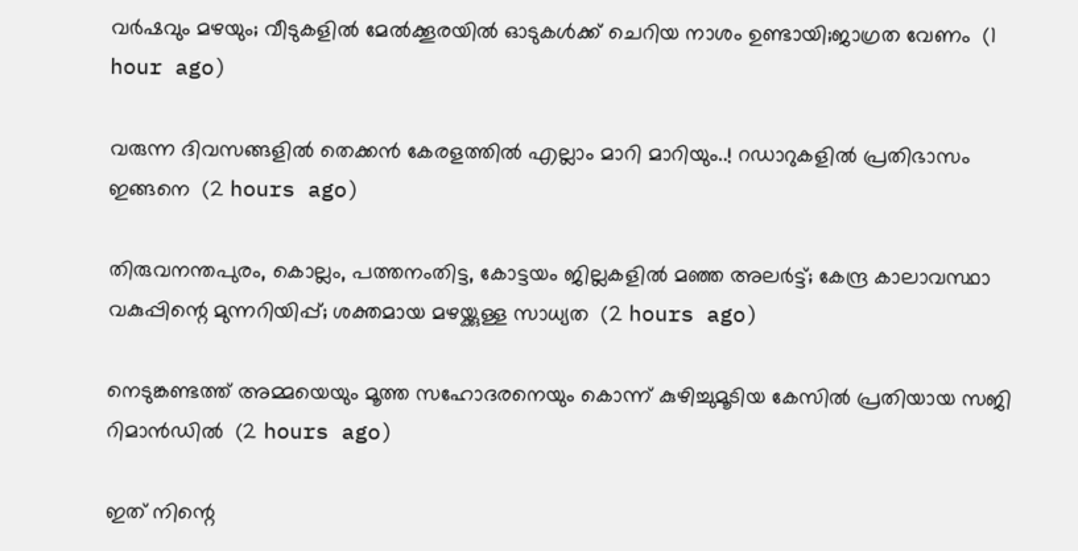വർഷവും മഴയും; വീടുകളിൽ മേൽക്കൂരയിൽ ഓടുകൾക്ക് ചെറിയ നാശം ഉണ്ടായി;ജാഗ്രത വേണം  (1 hour ago)

വരുന്ന ദിവസങ്ങളിൽ തെക്കൻ കേരളത്തിൽ എല്ലാം മാറി മാറിയും..! റഡാറുകളിൽ പ്രതിഭാസം ഇങ്ങനെ  (2 hours ago)

തിരുവനന്തപുരം, കൊല്ലം, പത്തനംതിട്ട, കോട്ടയം ജില്ലകളിൽ മഞ്ഞ അലർട്ട്; കേന്ദ്ര കാലാവസ്ഥാ വകുപ്പിന്റെ മുന്നറിയിപ്പ്; ശക്തമായ മഴയ്ക്കുള്ള സാധ്യത  (2 hours ago)

നെടുങ്കണ്ടത്ത് അമ്മയെയും മൂത്ത സഹോദരനെയും കൊന്ന് കുഴിച്ചുമൂടിയ കേസിൽ പ്രതിയായ സജി റിമാൻഡിൽ  (2 hours ago)

ഇത് നിന്റെ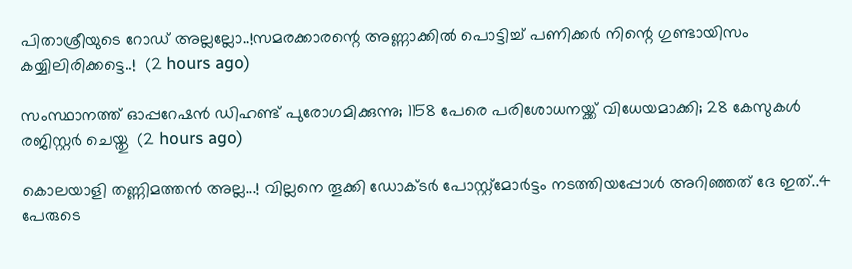പിതാശ്രീയുടെ റോഡ് അല്ലല്ലോ..!സമരക്കാരന്റെ അണ്ണാക്കിൽ പൊട്ടിച്ച് പണിക്കർ നിന്റെ ഗുണ്ടായിസം കയ്യിലിരിക്കട്ടെ..!  (2 hours ago)

സംസ്ഥാനത്ത് ഓപ്പറേഷന്‍ ഡിഹണ്ട് പുരോഗമിക്കുന്നു; 1158 പേരെ പരിശോധനയ്ക്ക് വിധേയമാക്കി; 28 കേസുകള്‍ രജിസ്റ്റര്‍ ചെയ്തു  (2 hours ago)

കൊലയാളി തണ്ണിമത്തൻ അല്ല...! വില്ലനെ തൂക്കി ഡോക്ടർ പോസ്റ്റ്‌മോർട്ടം നടത്തിയപ്പോൾ അറിഞ്ഞത് ദേ ഇത്..4 പേരുടെ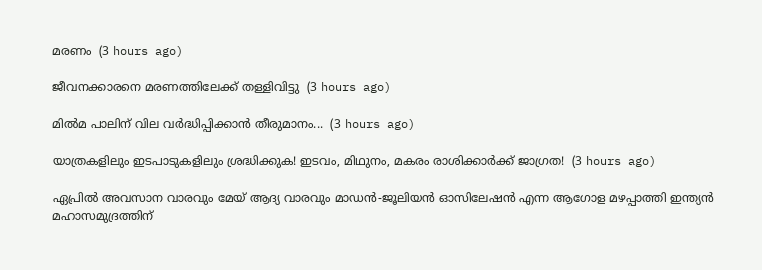മരണം  (3 hours ago)

ജീവനക്കാരനെ മരണത്തിലേക്ക് തള്ളിവിട്ടു  (3 hours ago)

മിൽമ പാലിന് വില വർദ്ധിപ്പിക്കാൻ തീരുമാനം...  (3 hours ago)

യാത്രകളിലും ഇടപാടുകളിലും ശ്രദ്ധിക്കുക! ഇടവം, മിഥുനം, മകരം രാശിക്കാർക്ക് ജാഗ്രത!  (3 hours ago)

ഏപ്രിൽ അവസാന വാരവും മേയ് ആദ്യ വാരവും മാഡൻ-ജൂലിയൻ ഓസിലേഷൻ എന്ന ആഗോള മഴപ്പാത്തി ഇന്ത്യൻ മഹാസമുദ്രത്തിന്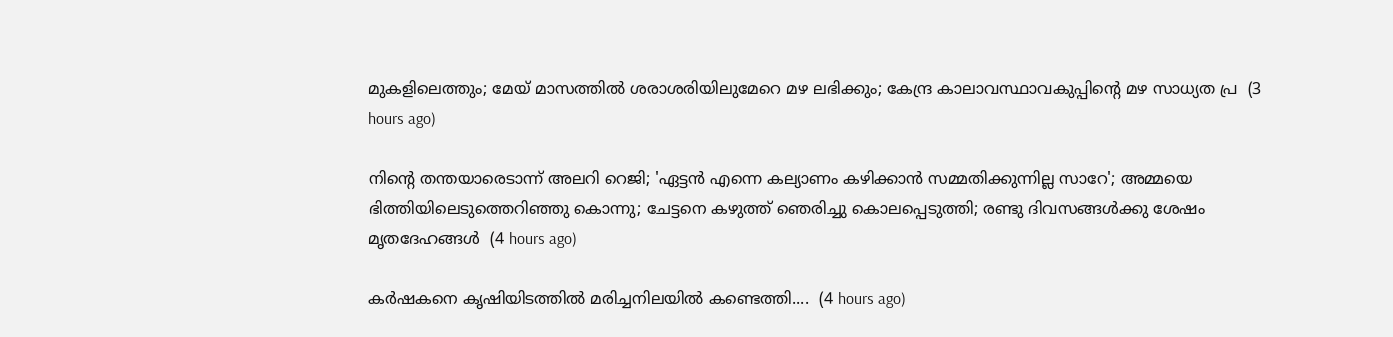മുകളിലെത്തും; മേയ് മാസത്തിൽ ശരാശരിയിലുമേറെ മഴ ലഭിക്കും; കേന്ദ്ര കാലാവസ്ഥാവകുപ്പിന്റെ മഴ സാധ്യത പ്ര  (3 hours ago)

നിന്റെ തന്തയാരെടാന്ന് അലറി റെജി; 'ഏട്ടൻ എന്നെ കല്യാണം കഴിക്കാൻ സമ്മതിക്കുന്നില്ല സാറേ'; അമ്മയെ ഭിത്തിയിലെടുത്തെറിഞ്ഞു കൊന്നു; ചേട്ടനെ കഴുത്ത് ഞെരിച്ചു കൊലപ്പെടുത്തി; രണ്ടു ദിവസങ്ങൾക്കു ശേഷം മൃതദേഹങ്ങൾ  (4 hours ago)

കർഷകനെ കൃഷിയിടത്തിൽ മരിച്ചനിലയിൽ കണ്ടെത്തി....  (4 hours ago)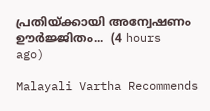പ്രതിയ്ക്കായി അന്വേഷണം ഊർജ്ജിതം...  (4 hours ago)

Malayali Vartha Recommends